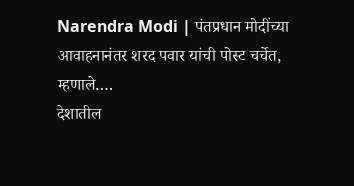Narendra Modi | पंतप्रधान मोदींच्या आवाहनानंतर शरद पवार यांची पोस्ट चर्चेत, म्हणाले….
देशातील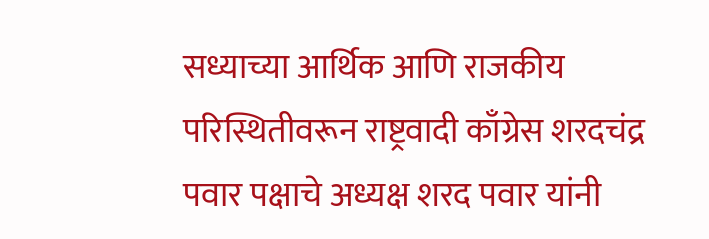सध्याच्या आर्थिक आणि राजकीय परिस्थितीवरून राष्ट्रवादी काँग्रेस शरदचंद्र पवार पक्षाचे अध्यक्ष शरद पवार यांनी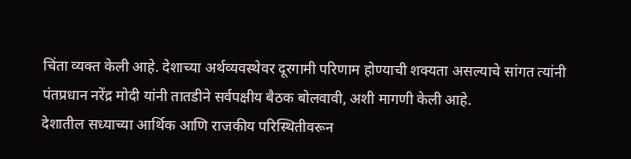चिंता व्यक्त केली आहे. देशाच्या अर्थव्यवस्थेवर दूरगामी परिणाम होण्याची शक्यता असल्याचे सांगत त्यांनी पंतप्रधान नरेंद्र मोदी यांनी तातडीने सर्वपक्षीय बैठक बोलवावी, अशी मागणी केली आहे.
देशातील सध्याच्या आर्थिक आणि राजकीय परिस्थितीवरून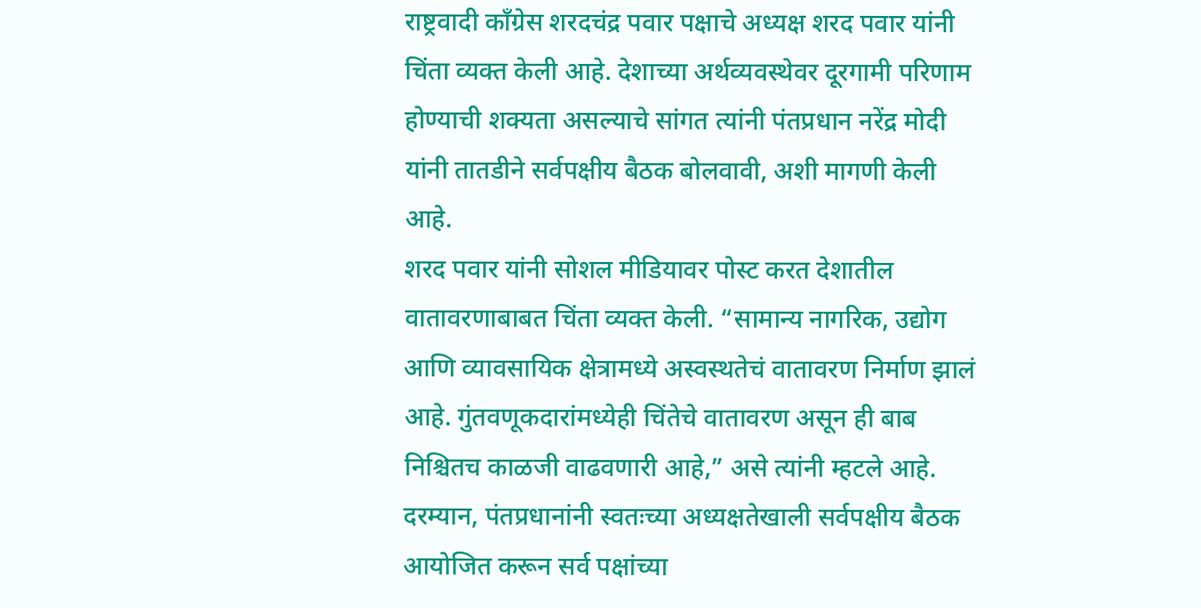राष्ट्रवादी काँग्रेस शरदचंद्र पवार पक्षाचे अध्यक्ष शरद पवार यांनी चिंता व्यक्त केली आहे. देशाच्या अर्थव्यवस्थेवर दूरगामी परिणाम होण्याची शक्यता असल्याचे सांगत त्यांनी पंतप्रधान नरेंद्र मोदी यांनी तातडीने सर्वपक्षीय बैठक बोलवावी, अशी मागणी केली आहे.
शरद पवार यांनी सोशल मीडियावर पोस्ट करत देशातील वातावरणाबाबत चिंता व्यक्त केली. “सामान्य नागरिक, उद्योग आणि व्यावसायिक क्षेत्रामध्ये अस्वस्थतेचं वातावरण निर्माण झालं आहे. गुंतवणूकदारांमध्येही चिंतेचे वातावरण असून ही बाब निश्चितच काळजी वाढवणारी आहे,” असे त्यांनी म्हटले आहे.
दरम्यान, पंतप्रधानांनी स्वतःच्या अध्यक्षतेखाली सर्वपक्षीय बैठक आयोजित करून सर्व पक्षांच्या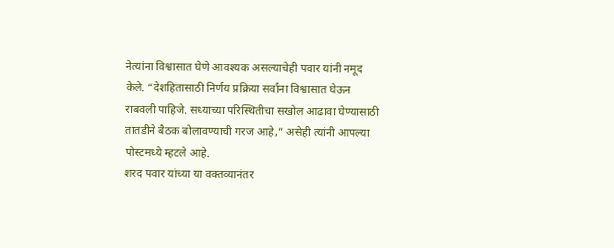नेत्यांना विश्वासात घेणे आवश्यक असल्याचेही पवार यांनी नमूद केले. “देशहितासाठी निर्णय प्रक्रिया सर्वांना विश्वासात घेऊन राबवली पाहिजे. सध्याच्या परिस्थितीचा सखोल आढावा घेण्यासाठी तातडीने बैठक बोलावण्याची गरज आहे,” असेही त्यांनी आपल्या पोस्टमध्ये म्हटले आहे.
शरद पवार यांच्या या वक्तव्यानंतर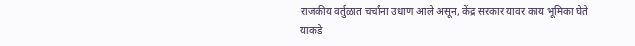राजकीय वर्तुळात चर्चांना उधाण आले असून, केंद्र सरकार यावर काय भूमिका घेते याकडे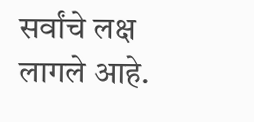सर्वांचे लक्ष लागले आहे.